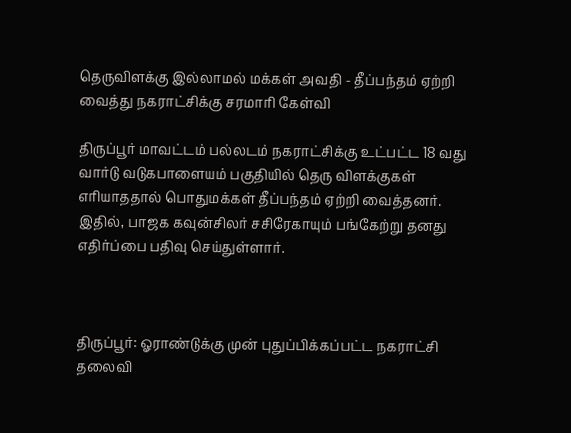தெருவிளக்கு இல்லாமல் மக்கள் அவதி - தீப்பந்தம் ஏற்றி வைத்து நகராட்சிக்கு சரமாரி கேள்வி

திருப்பூர் மாவட்டம் பல்லடம் நகராட்சிக்கு உட்பட்ட 18 வது வார்டு வடுகபாளையம் பகுதியில் தெரு விளக்குகள் எரியாததால் பொதுமக்கள் தீப்பந்தம் ஏற்றி வைத்தனர். இதில், பாஜக கவுன்சிலர் சசிரேகாயும் பங்கேற்று தனது எதிர்ப்பை பதிவு செய்துள்ளார்.



திருப்பூர்: ஓராண்டுக்கு முன் புதுப்பிக்கப்பட்ட நகராட்சி தலைவி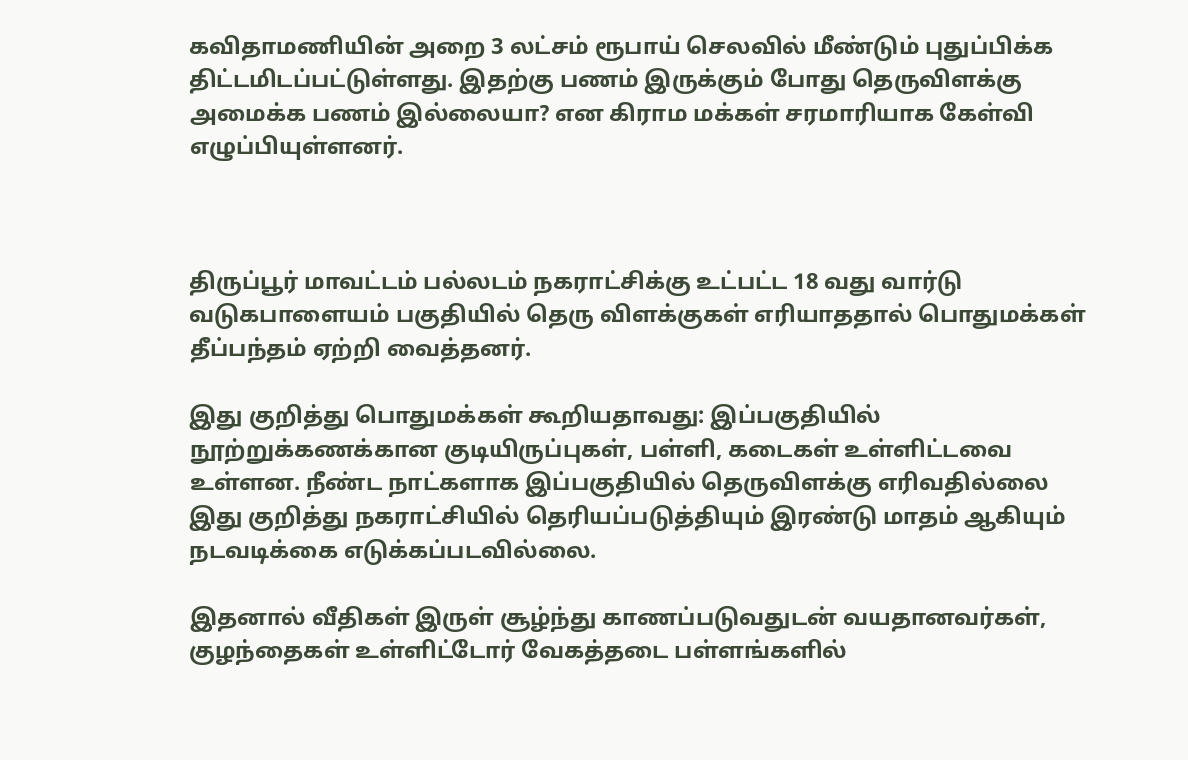கவிதாமணியின் அறை 3 லட்சம் ரூபாய் செலவில் மீண்டும் புதுப்பிக்க திட்டமிடப்பட்டுள்ளது. இதற்கு பணம் இருக்கும் போது தெருவிளக்கு அமைக்க பணம் இல்லையா? என கிராம மக்கள் சரமாரியாக கேள்வி எழுப்பியுள்ளனர்.



திருப்பூர் மாவட்டம் பல்லடம் நகராட்சிக்கு உட்பட்ட 18 வது வார்டு வடுகபாளையம் பகுதியில் தெரு விளக்குகள் எரியாததால் பொதுமக்கள் தீப்பந்தம் ஏற்றி வைத்தனர்.

இது குறித்து பொதுமக்கள் கூறியதாவது: இப்பகுதியில் நூற்றுக்கணக்கான குடியிருப்புகள், பள்ளி, கடைகள் உள்ளிட்டவை உள்ளன. நீண்ட நாட்களாக இப்பகுதியில் தெருவிளக்கு எரிவதில்லை இது குறித்து நகராட்சியில் தெரியப்படுத்தியும் இரண்டு மாதம் ஆகியும் நடவடிக்கை எடுக்கப்படவில்லை.

இதனால் வீதிகள் இருள் சூழ்ந்து காணப்படுவதுடன் வயதானவர்கள், குழந்தைகள் உள்ளிட்டோர் வேகத்தடை பள்ளங்களில்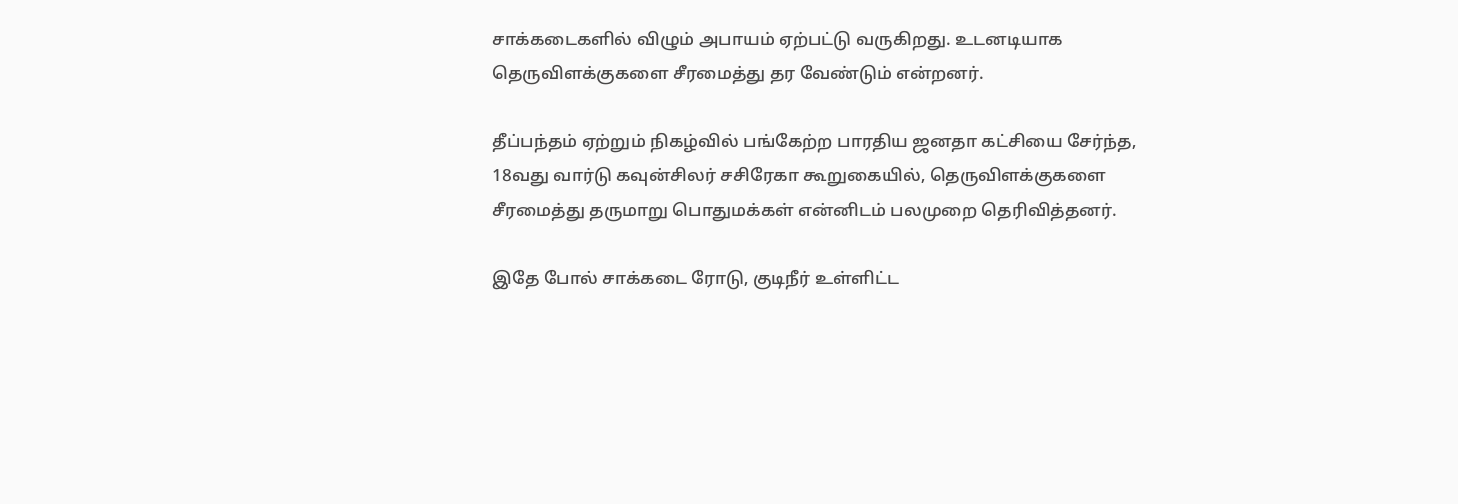சாக்கடைகளில் விழும் அபாயம் ஏற்பட்டு வருகிறது. உடனடியாக தெருவிளக்குகளை சீரமைத்து தர வேண்டும் என்றனர்.

தீப்பந்தம் ஏற்றும் நிகழ்வில் பங்கேற்ற பாரதிய ஜனதா கட்சியை சேர்ந்த, 18வது வார்டு கவுன்சிலர் சசிரேகா கூறுகையில், தெருவிளக்குகளை சீரமைத்து தருமாறு பொதுமக்கள் என்னிடம் பலமுறை தெரிவித்தனர்.

இதே போல் சாக்கடை ரோடு, குடிநீர் உள்ளிட்ட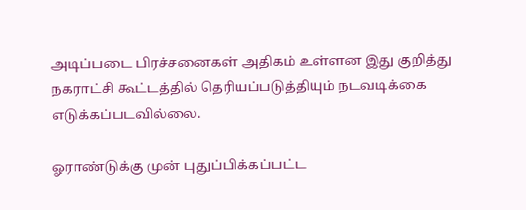அடிப்படை பிரச்சனைகள் அதிகம் உள்ளன இது குறித்து நகராட்சி கூட்டத்தில் தெரியப்படுத்தியும் நடவடிக்கை எடுக்கப்படவில்லை.

ஓராண்டுக்கு முன் புதுப்பிக்கப்பட்ட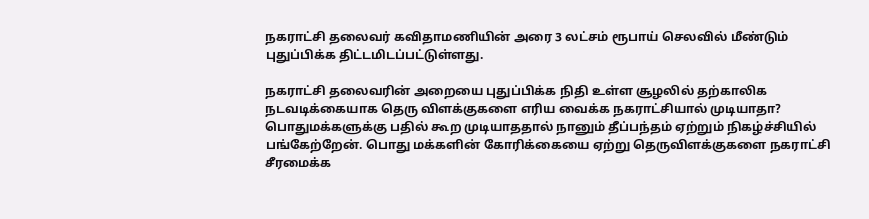நகராட்சி தலைவர் கவிதாமணியின் அரை 3 லட்சம் ரூபாய் செலவில் மீண்டும் புதுப்பிக்க திட்டமிடப்பட்டுள்ளது.

நகராட்சி தலைவரின் அறையை புதுப்பிக்க நிதி உள்ள சூழலில் தற்காலிக நடவடிக்கையாக தெரு விளக்குகளை எரிய வைக்க நகராட்சியால் முடியாதா? பொதுமக்களுக்கு பதில் கூற முடியாததால் நானும் தீப்பந்தம் ஏற்றும் நிகழ்ச்சியில் பங்கேற்றேன். பொது மக்களின் கோரிக்கையை ஏற்று தெருவிளக்குகளை நகராட்சி சீரமைக்க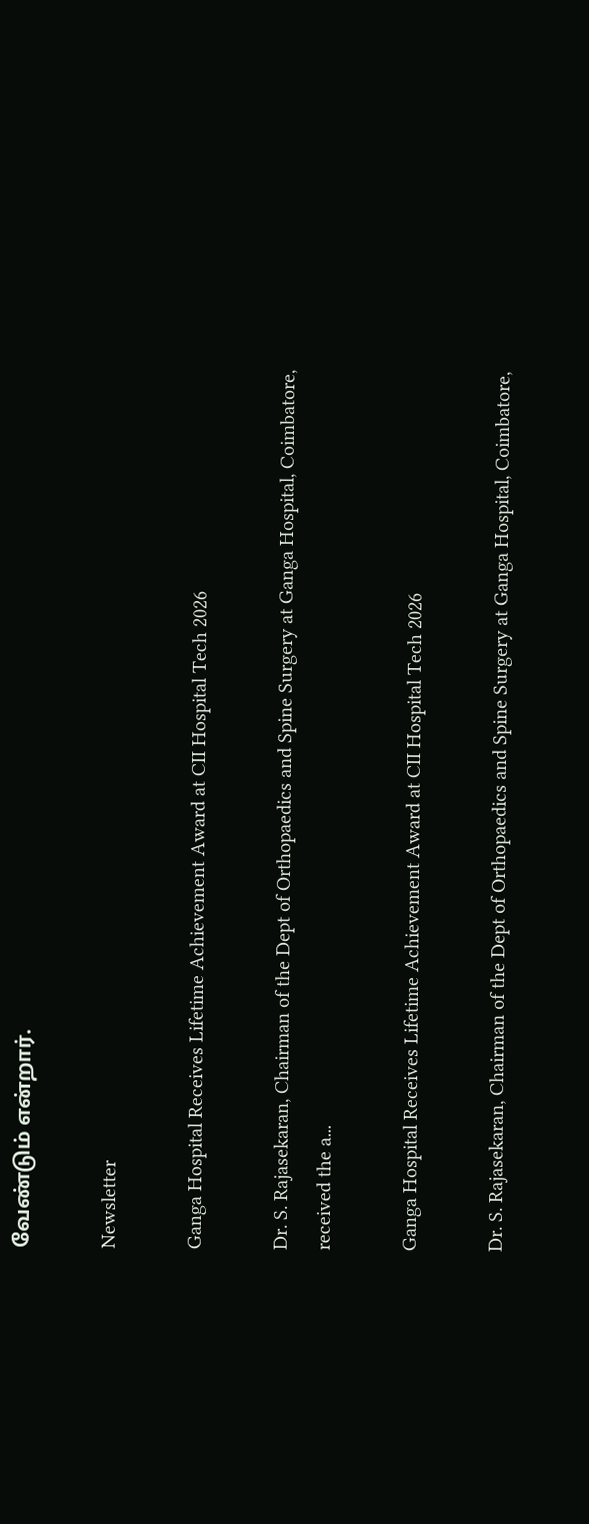வேண்டும் என்றார்.

Newsletter

Ganga Hospital Receives Lifetime Achievement Award at CII Hospital Tech 2026

Dr. S. Rajasekaran, Chairman of the Dept of Orthopaedics and Spine Surgery at Ganga Hospital, Coimbatore, received the a...

Ganga Hospital Receives Lifetime Achievement Award at CII Hospital Tech 2026

Dr. S. Rajasekaran, Chairman of the Dept of Orthopaedics and Spine Surgery at Ganga Hospital, Coimbatore,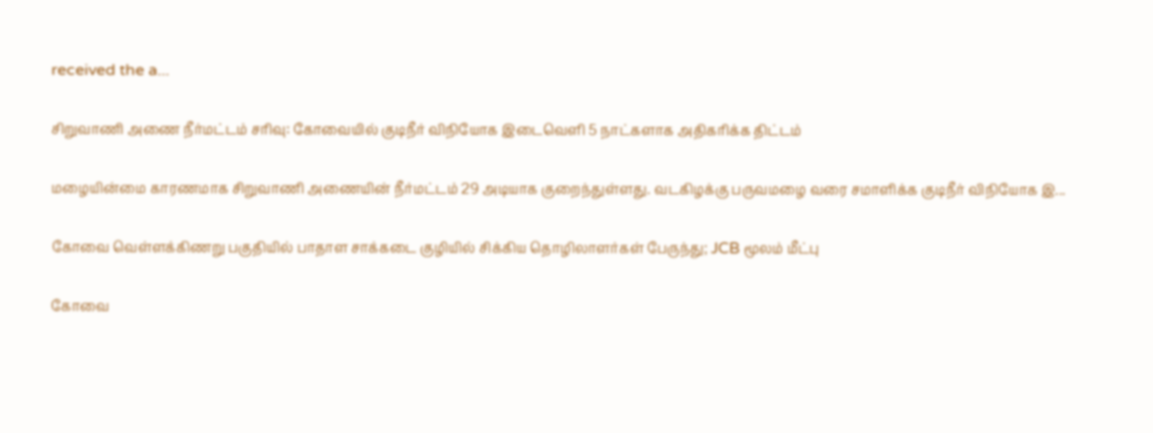received the a...

சிறுவாணி அணை நீர்மட்டம் சரிவு: கோவையில் குடிநீர் விநியோக இடைவெளி 5 நாட்களாக அதிகரிக்க திட்டம்

மழையின்மை காரணமாக சிறுவாணி அணையின் நீர்மட்டம் 29 அடியாக குறைந்துள்ளது. வடகிழக்கு பருவமழை வரை சமாளிக்க குடிநீர் விநியோக இ...

கோவை வெள்ளக்கிணறு பகுதியில் பாதாள சாக்கடை குழியில் சிக்கிய தொழிலாளர்கள் பேருந்து; JCB மூலம் மீட்பு

கோவை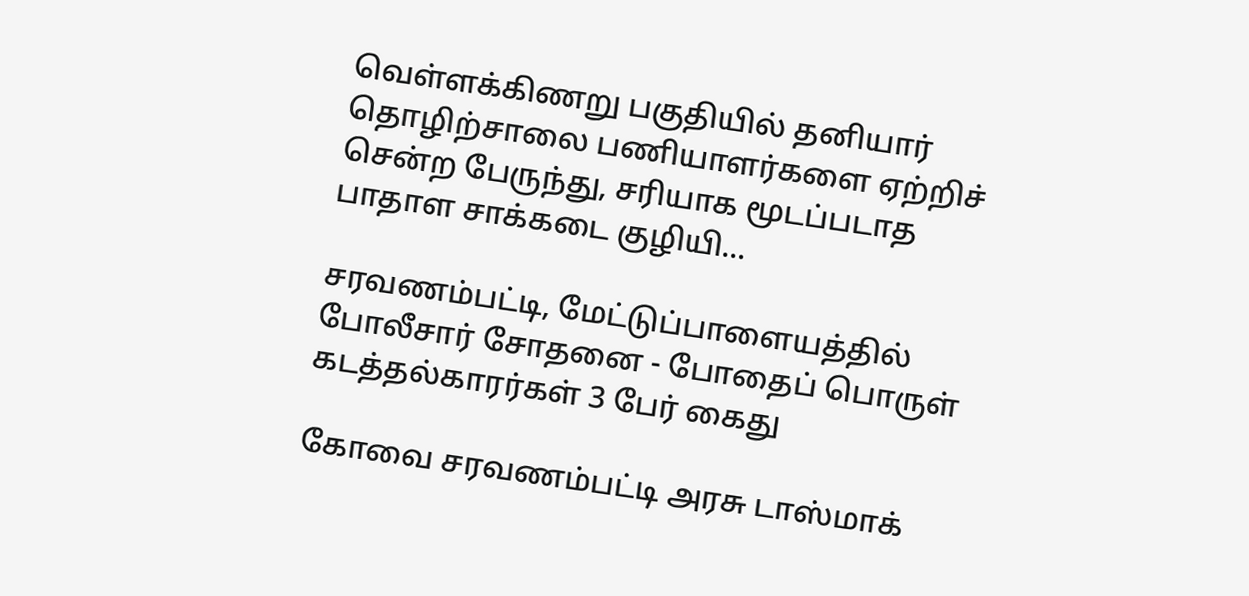வெள்ளக்கிணறு பகுதியில் தனியார் தொழிற்சாலை பணியாளர்களை ஏற்றிச் சென்ற பேருந்து, சரியாக மூடப்படாத பாதாள சாக்கடை குழியி...

சரவணம்பட்டி, மேட்டுப்பாளையத்தில் போலீசார் சோதனை - போதைப் பொருள் கடத்தல்காரர்கள் 3 பேர் கைது

கோவை சரவணம்பட்டி அரசு டாஸ்மாக்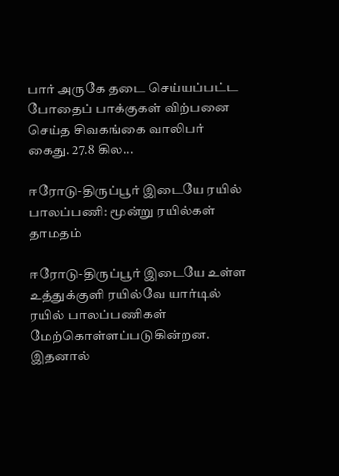பார் அருகே தடை செய்யப்பட்ட போதைப் பாக்குகள் விற்பனை செய்த சிவகங்கை வாலிபர் கைது. 27.8 கில...

ஈரோடு-திருப்பூர் இடையே ரயில் பாலப்பணி: மூன்று ரயில்கள் தாமதம்

ஈரோடு-திருப்பூர் இடையே உள்ள உத்துக்குளி ரயில்வே யார்டில் ரயில் பாலப்பணிகள் மேற்கொள்ளப்படுகின்றன. இதனால்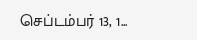செப்டம்பர் 13, 1...